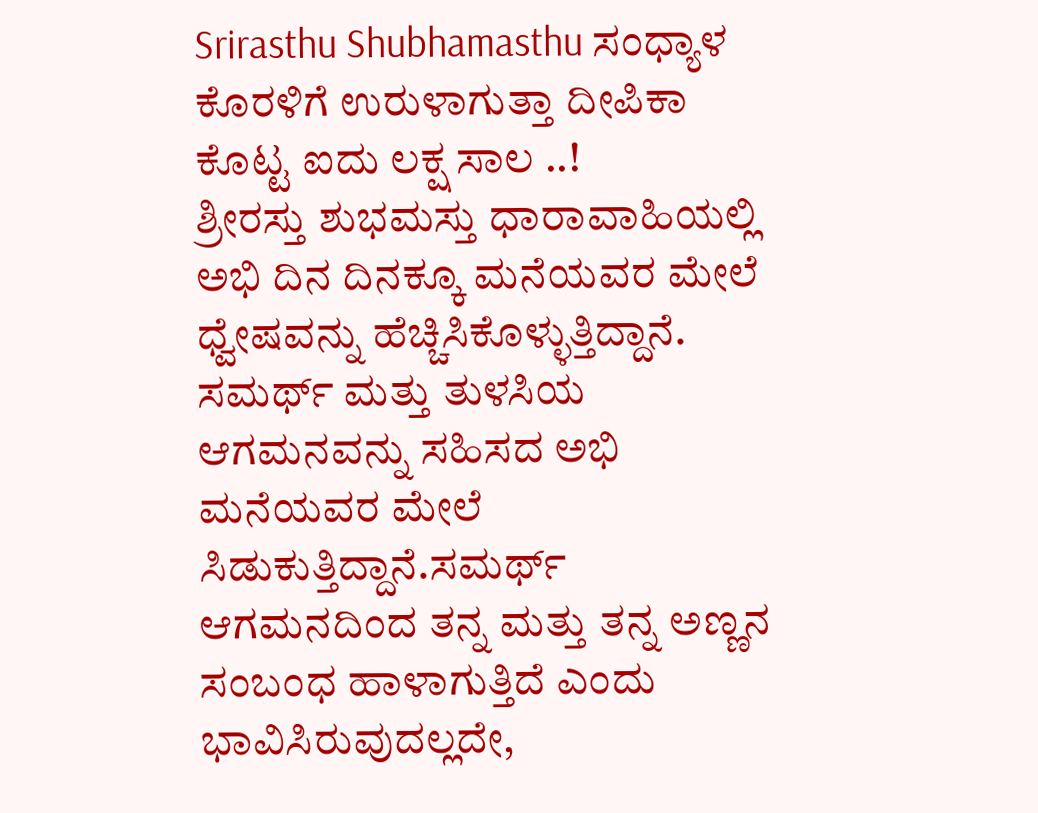Srirasthu Shubhamasthu ಸಂಧ್ಯಾಳ ಕೊರಳಿಗೆ ಉರುಳಾಗುತ್ತಾ ದೀಪಿಕಾ ಕೊಟ್ಟ ಐದು ಲಕ್ಷ ಸಾಲ ..!
ಶ್ರೀರಸ್ತು ಶುಭಮಸ್ತು ಧಾರಾವಾಹಿಯಲ್ಲಿ ಅಭಿ ದಿನ ದಿನಕ್ಕೂ ಮನೆಯವರ ಮೇಲೆ ಧ್ವೇಷವನ್ನು ಹೆಚ್ಚಿಸಿಕೊಳ್ಳುತ್ತಿದ್ದಾನೆ. ಸಮರ್ಥ್ ಮತ್ತು ತುಳಸಿಯ ಆಗಮನವನ್ನು ಸಹಿಸದ ಅಭಿ ಮನೆಯವರ ಮೇಲೆ ಸಿಡುಕುತ್ತಿದ್ದಾನೆ.ಸಮರ್ಥ್ ಆಗಮನದಿಂದ ತನ್ನ ಮತ್ತು ತನ್ನ ಅಣ್ಣನ ಸಂಬಂಧ ಹಾಳಾಗುತ್ತಿದೆ ಎಂದು ಭಾವಿಸಿರುವುದಲ್ಲದೇ,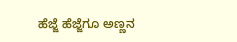ಹೆಜ್ಜೆ ಹೆಜ್ಜೆಗೂ ಅಣ್ಣನ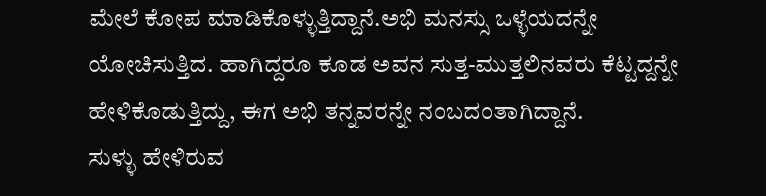ಮೇಲೆ ಕೋಪ ಮಾಡಿಕೊಳ್ಳುತ್ತಿದ್ದಾನೆ.ಅಭಿ ಮನಸ್ಸು ಒಳ್ಳೆಯದನ್ನೇ ಯೋಚಿಸುತ್ತಿದ. ಹಾಗಿದ್ದರೂ ಕೂಡ ಅವನ ಸುತ್ತ-ಮುತ್ತಲಿನವರು ಕೆಟ್ಟದ್ದನ್ನೇ ಹೇಳಿಕೊಡುತ್ತಿದ್ದು, ಈಗ ಅಭಿ ತನ್ನವರನ್ನೇ ನಂಬದಂತಾಗಿದ್ದಾನೆ.
ಸುಳ್ಳು ಹೇಳಿರುವ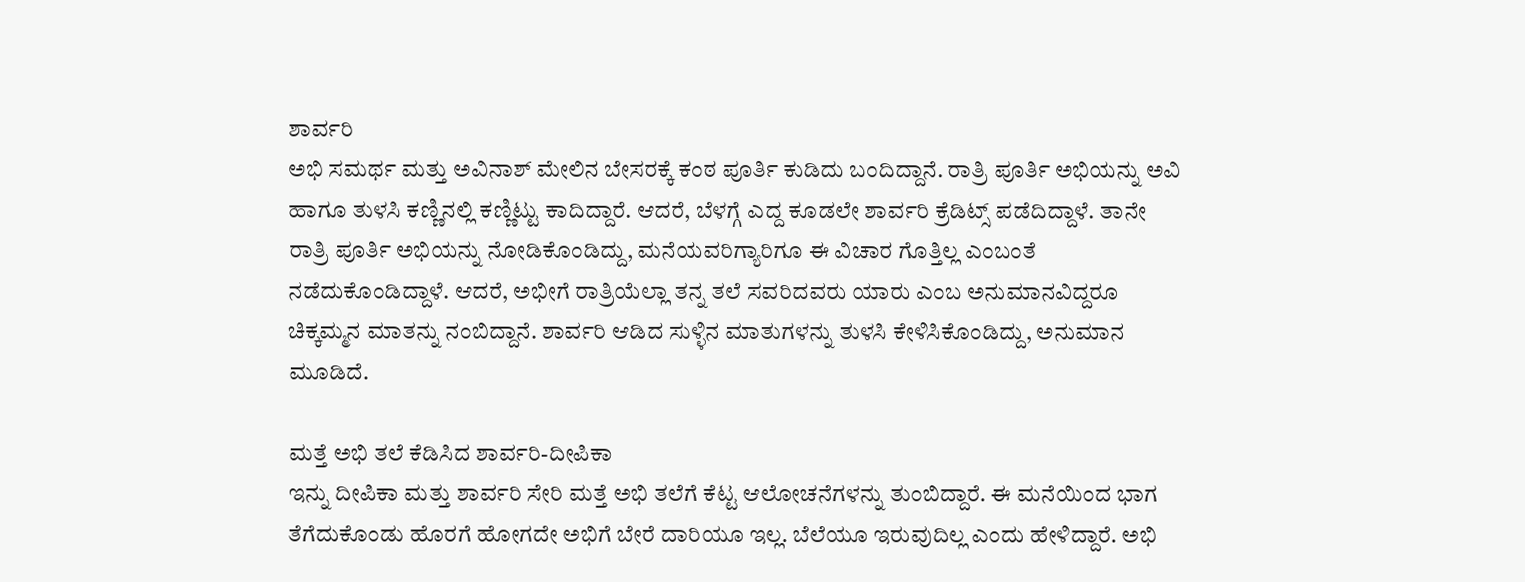ಶಾರ್ವರಿ
ಅಭಿ ಸಮರ್ಥ ಮತ್ತು ಅವಿನಾಶ್ ಮೇಲಿನ ಬೇಸರಕ್ಕೆ ಕಂಠ ಪೂರ್ತಿ ಕುಡಿದು ಬಂದಿದ್ದಾನೆ. ರಾತ್ರಿ ಪೂರ್ತಿ ಅಭಿಯನ್ನು ಅವಿ ಹಾಗೂ ತುಳಸಿ ಕಣ್ಣಿನಲ್ಲಿ ಕಣ್ಣಿಟ್ಟು ಕಾದಿದ್ದಾರೆ. ಆದರೆ, ಬೆಳಗ್ಗೆ ಎದ್ದ ಕೂಡಲೇ ಶಾರ್ವರಿ ಕ್ರೆಡಿಟ್ಸ್ ಪಡೆದಿದ್ದಾಳೆ. ತಾನೇ ರಾತ್ರಿ ಪೂರ್ತಿ ಅಭಿಯನ್ನು ನೋಡಿಕೊಂಡಿದ್ದು, ಮನೆಯವರಿಗ್ಯಾರಿಗೂ ಈ ವಿಚಾರ ಗೊತ್ತಿಲ್ಲ ಎಂಬಂತೆ ನಡೆದುಕೊಂಡಿದ್ದಾಳೆ. ಆದರೆ, ಅಭೀಗೆ ರಾತ್ರಿಯೆಲ್ಲಾ ತನ್ನ ತಲೆ ಸವರಿದವರು ಯಾರು ಎಂಬ ಅನುಮಾನವಿದ್ದರೂ ಚಿಕ್ಕಮ್ಮನ ಮಾತನ್ನು ನಂಬಿದ್ದಾನೆ. ಶಾರ್ವರಿ ಆಡಿದ ಸುಳ್ಳಿನ ಮಾತುಗಳನ್ನು ತುಳಸಿ ಕೇಳಿಸಿಕೊಂಡಿದ್ದು, ಅನುಮಾನ ಮೂಡಿದೆ.

ಮತ್ತೆ ಅಭಿ ತಲೆ ಕೆಡಿಸಿದ ಶಾರ್ವರಿ-ದೀಪಿಕಾ
ಇನ್ನು ದೀಪಿಕಾ ಮತ್ತು ಶಾರ್ವರಿ ಸೇರಿ ಮತ್ತೆ ಅಭಿ ತಲೆಗೆ ಕೆಟ್ಟ ಆಲೋಚನೆಗಳನ್ನು ತುಂಬಿದ್ದಾರೆ. ಈ ಮನೆಯಿಂದ ಭಾಗ ತೆಗೆದುಕೊಂಡು ಹೊರಗೆ ಹೋಗದೇ ಅಭಿಗೆ ಬೇರೆ ದಾರಿಯೂ ಇಲ್ಲ. ಬೆಲೆಯೂ ಇರುವುದಿಲ್ಲ ಎಂದು ಹೇಳಿದ್ದಾರೆ. ಅಭಿ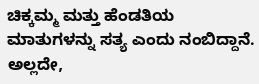ಚಿಕ್ಕಮ್ಮ ಮತ್ತು ಹೆಂಡತಿಯ ಮಾತುಗಳನ್ನು ಸತ್ಯ ಎಂದು ನಂಬಿದ್ದಾನೆ. ಅಲ್ಲದೇ,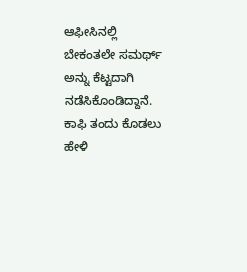ಆಫೀಸಿನಲ್ಲಿ ಬೇಕಂತಲೇ ಸಮರ್ಥ್ ಅನ್ನು ಕೆಟ್ಟದಾಗಿ ನಡೆಸಿಕೊಂಡಿದ್ದಾನೆ. ಕಾಫಿ ತಂದು ಕೊಡಲು ಹೇಳಿ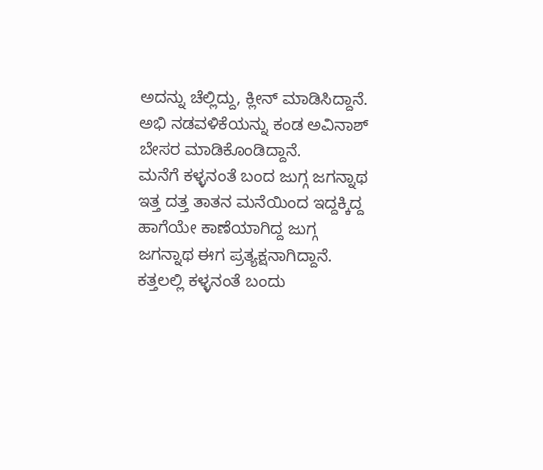ಅದನ್ನು ಚೆಲ್ಲಿದ್ದು, ಕ್ಲೀನ್ ಮಾಡಿಸಿದ್ದಾನೆ. ಅಭಿ ನಡವಳಿಕೆಯನ್ನು ಕಂಡ ಅವಿನಾಶ್ ಬೇಸರ ಮಾಡಿಕೊಂಡಿದ್ದಾನೆ.
ಮನೆಗೆ ಕಳ್ಳನಂತೆ ಬಂದ ಜುಗ್ಗ ಜಗನ್ನಾಥ
ಇತ್ತ ದತ್ತ ತಾತನ ಮನೆಯಿಂದ ಇದ್ದಕ್ಕಿದ್ದ ಹಾಗೆಯೇ ಕಾಣೆಯಾಗಿದ್ದ ಜುಗ್ಗ ಜಗನ್ನಾಥ ಈಗ ಪ್ರತ್ಯಕ್ಷನಾಗಿದ್ದಾನೆ. ಕತ್ತಲಲ್ಲಿ ಕಳ್ಳನಂತೆ ಬಂದು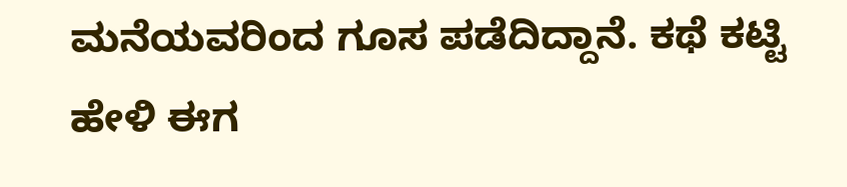ಮನೆಯವರಿಂದ ಗೂಸ ಪಡೆದಿದ್ದಾನೆ. ಕಥೆ ಕಟ್ಟಿ ಹೇಳಿ ಈಗ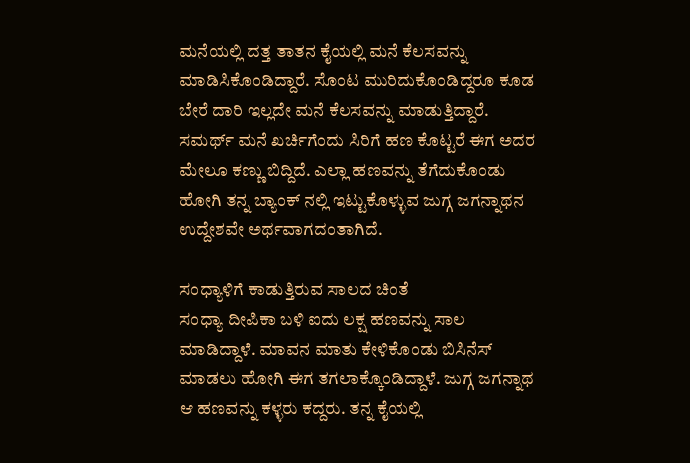ಮನೆಯಲ್ಲಿ ದತ್ತ ತಾತನ ಕೈಯಲ್ಲಿ ಮನೆ ಕೆಲಸವನ್ನು ಮಾಡಿಸಿಕೊಂಡಿದ್ದಾರೆ. ಸೊಂಟ ಮುರಿದುಕೊಂಡಿದ್ದರೂ ಕೂಡ ಬೇರೆ ದಾರಿ ಇಲ್ಲದೇ ಮನೆ ಕೆಲಸವನ್ನು ಮಾಡುತ್ತಿದ್ದಾರೆ. ಸಮರ್ಥ್ ಮನೆ ಖರ್ಚಿಗೆಂದು ಸಿರಿಗೆ ಹಣ ಕೊಟ್ಟರೆ ಈಗ ಅದರ ಮೇಲೂ ಕಣ್ಣು ಬಿದ್ದಿದೆ. ಎಲ್ಲಾ ಹಣವನ್ನು ತೆಗೆದುಕೊಂಡು ಹೋಗಿ ತನ್ನ ಬ್ಯಾಂಕ್ ನಲ್ಲಿ ಇಟ್ಟುಕೊಳ್ಳುವ ಜುಗ್ಗ ಜಗನ್ನಾಥನ ಉದ್ದೇಶವೇ ಅರ್ಥವಾಗದಂತಾಗಿದೆ.

ಸಂಧ್ಯಾಳಿಗೆ ಕಾಡುತ್ತಿರುವ ಸಾಲದ ಚಿಂತೆ
ಸಂಧ್ಯಾ ದೀಪಿಕಾ ಬಳಿ ಐದು ಲಕ್ಷ ಹಣವನ್ನು ಸಾಲ ಮಾಡಿದ್ದಾಳೆ. ಮಾವನ ಮಾತು ಕೇಳಿಕೊಂಡು ಬಿಸಿನೆಸ್ ಮಾಡಲು ಹೋಗಿ ಈಗ ತಗಲಾಕ್ಕೊಂಡಿದ್ದಾಳೆ. ಜುಗ್ಗ ಜಗನ್ನಾಥ ಆ ಹಣವನ್ನು ಕಳ್ಳರು ಕದ್ದರು. ತನ್ನ ಕೈಯಲ್ಲಿ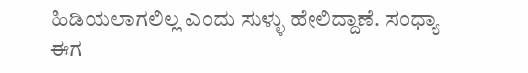ಹಿಡಿಯಲಾಗಲಿಲ್ಲ ಎಂದು ಸುಳ್ಳು ಹೇಲಿದ್ದಾಣೆ. ಸಂಧ್ಯಾ ಈಗ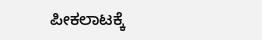ಪೀಕಲಾಟಕ್ಕೆ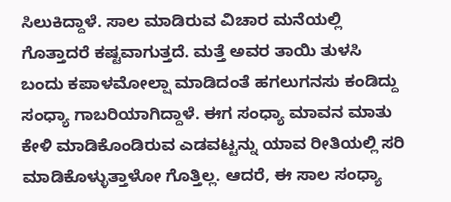ಸಿಲುಕಿದ್ದಾಳೆ. ಸಾಲ ಮಾಡಿರುವ ವಿಚಾರ ಮನೆಯಲ್ಲಿ ಗೊತ್ತಾದರೆ ಕಷ್ಟವಾಗುತ್ತದೆ. ಮತ್ತೆ ಅವರ ತಾಯಿ ತುಳಸಿ ಬಂದು ಕಪಾಳಮೋಲ್ಷಾ ಮಾಡಿದಂತೆ ಹಗಲುಗನಸು ಕಂಡಿದ್ದು ಸಂಧ್ಯಾ ಗಾಬರಿಯಾಗಿದ್ದಾಳೆ. ಈಗ ಸಂಧ್ಯಾ ಮಾವನ ಮಾತು ಕೇಳಿ ಮಾಡಿಕೊಂಡಿರುವ ಎಡವಟ್ಟನ್ನು ಯಾವ ರೀತಿಯಲ್ಲಿ ಸರಿ ಮಾಡಿಕೊಳ್ಳುತ್ತಾಳೋ ಗೊತ್ತಿಲ್ಲ. ಆದರೆ, ಈ ಸಾಲ ಸಂಧ್ಯಾ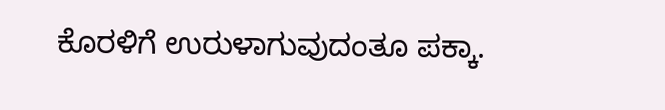ಕೊರಳಿಗೆ ಉರುಳಾಗುವುದಂತೂ ಪಕ್ಕಾ.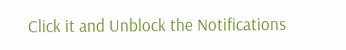Click it and Unblock the Notifications